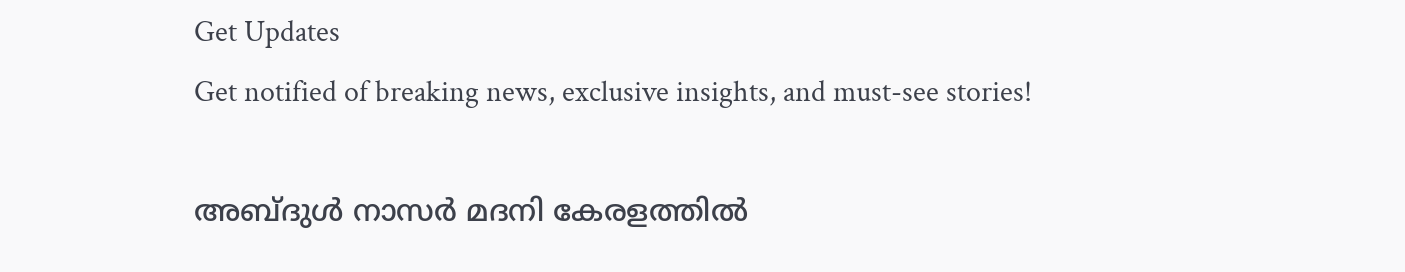Get Updates
Get notified of breaking news, exclusive insights, and must-see stories!

അബ്ദുള്‍ നാസര്‍ മദനി കേരളത്തില്‍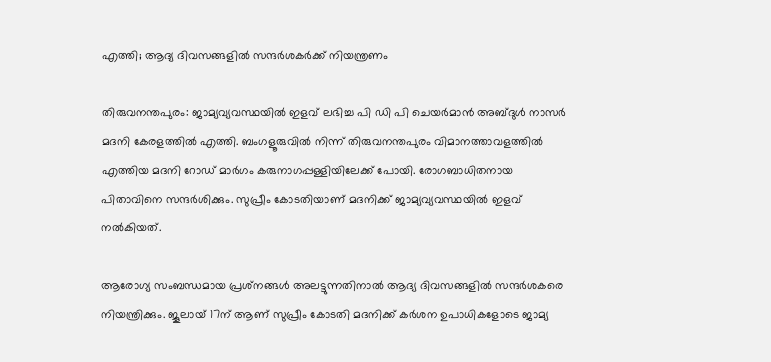എത്തി; ആദ്യ ദിവസങ്ങളില്‍ സന്ദര്‍ശകര്‍ക്ക് നിയന്ത്രണം

തിരുവനന്തപുരം: ജാമ്യവ്യവസ്ഥയില്‍ ഇളവ് ലഭിച്ച പി ഡി പി ചെയര്‍മാന്‍ അബ്ദുള്‍ നാസര്‍ മദനി കേരളത്തില്‍ എത്തി. ബംഗളൂരുവില്‍ നിന്ന് തിരുവനന്തപുരം വിമാനത്താവളത്തില്‍ എത്തിയ മദനി റോഡ് മാര്‍ഗം കരുനാഗപ്പള്ളിയിലേക്ക് പോയി. രോഗബാധിതനായ പിതാവിനെ സന്ദര്‍ശിക്കും. സുപ്രീം കോടതിയാണ് മദനിക്ക് ജാമ്യവ്യവസ്ഥയില്‍ ഇളവ് നല്‍കിയത്.

ആരോഗ്യ സംബന്ധമായ പ്രശ്‌നങ്ങള്‍ അലട്ടുന്നതിനാല്‍ ആദ്യ ദിവസങ്ങളില്‍ സന്ദര്‍ശകരെ നിയന്ത്രിക്കും. ജൂലായ് 17ന് ആണ് സുപ്രീം കോടതി മദനിക്ക് കര്‍ശന ഉപാധികളോടെ ജാമ്യ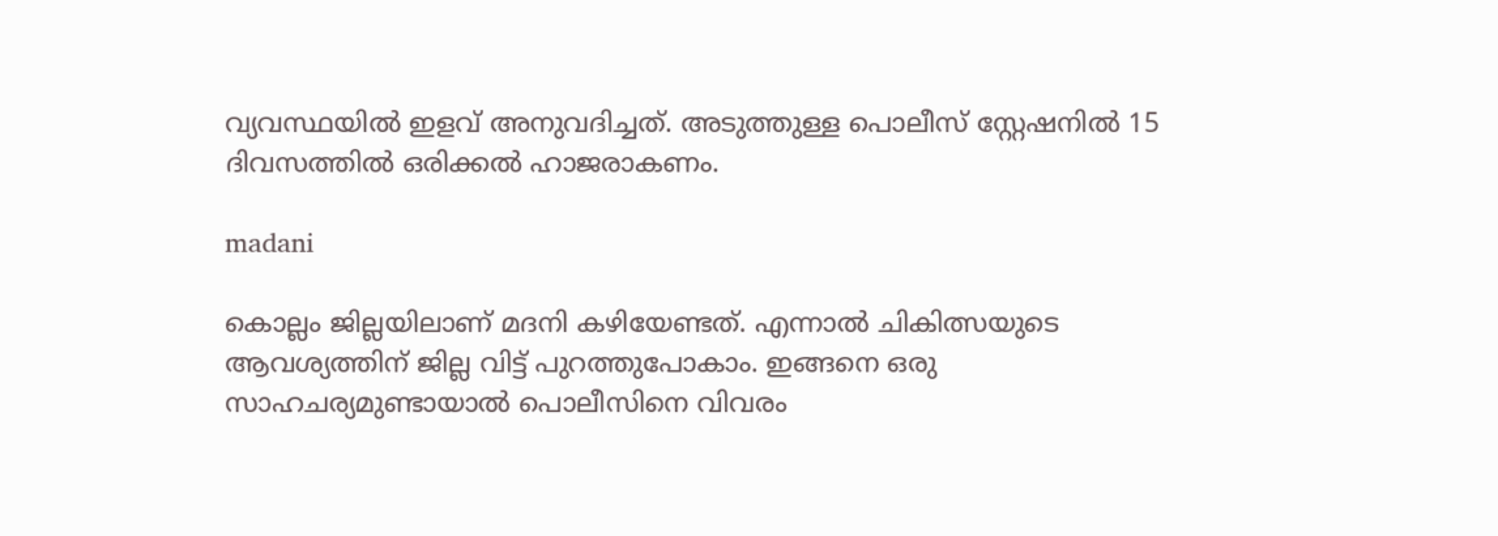വ്യവസ്ഥയില്‍ ഇളവ് അനുവദിച്ചത്. അടുത്തുള്ള പൊലീസ് സ്റ്റേഷനില്‍ 15 ദിവസത്തില്‍ ഒരിക്കല്‍ ഹാജരാകണം.

madani

കൊല്ലം ജില്ലയിലാണ് മദനി കഴിയേണ്ടത്. എന്നാല്‍ ചികിത്സയുടെ ആവശ്യത്തിന് ജില്ല വിട്ട് പുറത്തുപോകാം. ഇങ്ങനെ ഒരു സാഹചര്യമുണ്ടായാല്‍ പൊലീസിനെ വിവരം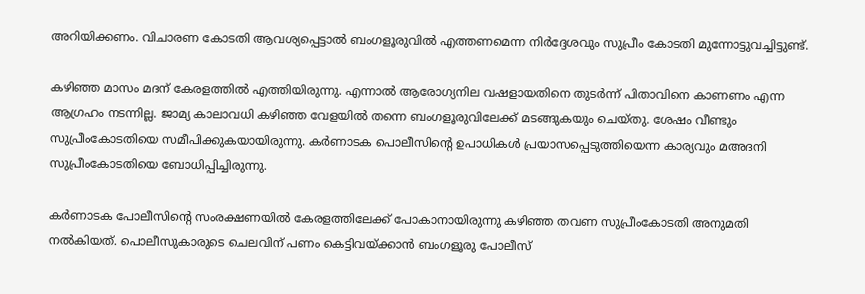അറിയിക്കണം. വിചാരണ കോടതി ആവശ്യപ്പെട്ടാല്‍ ബംഗളൂരുവില്‍ എത്തണമെന്ന നിര്‍ദ്ദേശവും സുപ്രീം കോടതി മുന്നോട്ടുവച്ചിട്ടുണ്ട്.

കഴിഞ്ഞ മാസം മദന് കേരളത്തില്‍ എത്തിയിരുന്നു. എന്നാല്‍ ആരോഗ്യനില വഷളായതിനെ തുടര്‍ന്ന് പിതാവിനെ കാണണം എന്ന ആഗ്രഹം നടന്നില്ല. ജാമ്യ കാലാവധി കഴിഞ്ഞ വേളയില്‍ തന്നെ ബംഗളൂരുവിലേക്ക് മടങ്ങുകയും ചെയ്തു. ശേഷം വീണ്ടും സുപ്രീംകോടതിയെ സമീപിക്കുകയായിരുന്നു. കര്‍ണാടക പൊലീസിന്റെ ഉപാധികള്‍ പ്രയാസപ്പെടുത്തിയെന്ന കാര്യവും മഅദനി സുപ്രീംകോടതിയെ ബോധിപ്പിച്ചിരുന്നു.

കര്‍ണാടക പോലീസിന്റെ സംരക്ഷണയില്‍ കേരളത്തിലേക്ക് പോകാനായിരുന്നു കഴിഞ്ഞ തവണ സുപ്രീംകോടതി അനുമതി നല്‍കിയത്. പൊലീസുകാരുടെ ചെലവിന് പണം കെട്ടിവയ്ക്കാന്‍ ബംഗളൂരു പോലീസ്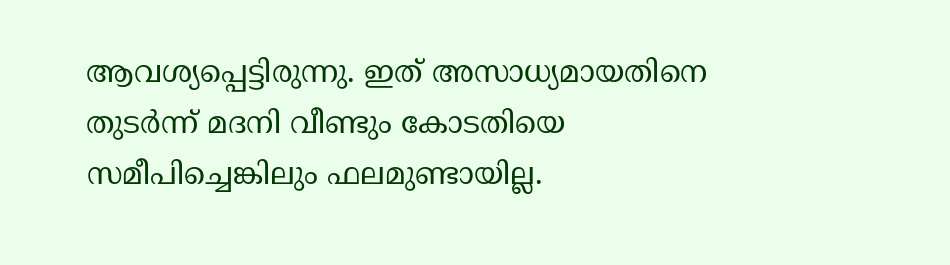ആവശ്യപ്പെട്ടിരുന്നു. ഇത് അസാധ്യമായതിനെ തുടര്‍ന്ന് മദനി വീണ്ടും കോടതിയെ സമീപിച്ചെങ്കിലും ഫലമുണ്ടായില്ല.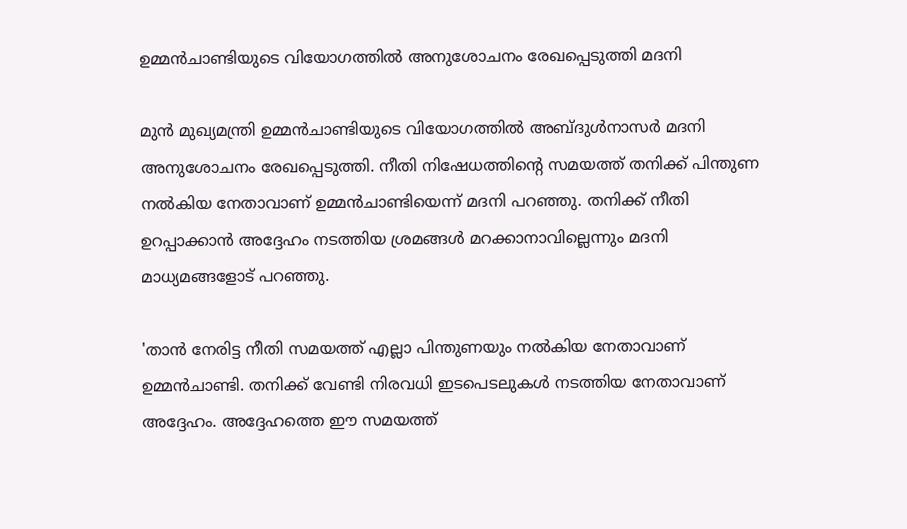ഉമ്മന്‍ചാണ്ടിയുടെ വിയോഗത്തില്‍ അനുശോചനം രേഖപ്പെടുത്തി മദനി

മുന്‍ മുഖ്യമന്ത്രി ഉമ്മന്‍ചാണ്ടിയുടെ വിയോഗത്തില്‍ അബ്ദുള്‍നാസര്‍ മദനി അനുശോചനം രേഖപ്പെടുത്തി. നീതി നിഷേധത്തിന്റെ സമയത്ത് തനിക്ക് പിന്തുണ നല്‍കിയ നേതാവാണ് ഉമ്മന്‍ചാണ്ടിയെന്ന് മദനി പറഞ്ഞു. തനിക്ക് നീതി ഉറപ്പാക്കാന്‍ അദ്ദേഹം നടത്തിയ ശ്രമങ്ങള്‍ മറക്കാനാവില്ലെന്നും മദനി മാധ്യമങ്ങളോട് പറഞ്ഞു.

'താന്‍ നേരിട്ട നീതി സമയത്ത് എല്ലാ പിന്തുണയും നല്‍കിയ നേതാവാണ് ഉമ്മന്‍ചാണ്ടി. തനിക്ക് വേണ്ടി നിരവധി ഇടപെടലുകള്‍ നടത്തിയ നേതാവാണ് അദ്ദേഹം. അദ്ദേഹത്തെ ഈ സമയത്ത്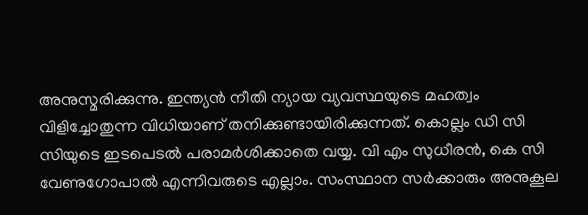അനുസ്മരിക്കുന്നു. ഇന്ത്യന്‍ നീതി ന്യായ വ്യവസ്ഥയുടെ മഹത്വം വിളിച്ചോതുന്ന വിധിയാണ് തനിക്കുണ്ടായിരിക്കുന്നത്. കൊല്ലം ഡി സി സിയുടെ ഇടപെടല്‍ പരാമര്‍ശിക്കാതെ വയ്യ. വി എം സുധീരന്‍, കെ സി വേണുഗോപാല്‍ എന്നിവരുടെ എല്ലാം. സംസ്ഥാന സര്‍ക്കാരും അനുകൂല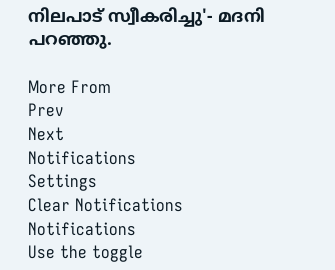നിലപാട് സ്വീകരിച്ചു'- മദനി പറഞ്ഞു.

More From
Prev
Next
Notifications
Settings
Clear Notifications
Notifications
Use the toggle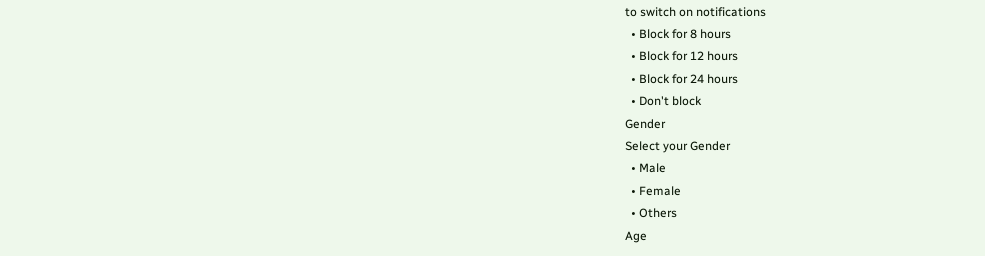to switch on notifications
  • Block for 8 hours
  • Block for 12 hours
  • Block for 24 hours
  • Don't block
Gender
Select your Gender
  • Male
  • Female
  • Others
Age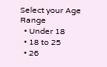Select your Age Range
  • Under 18
  • 18 to 25
  • 26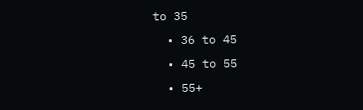to 35
  • 36 to 45
  • 45 to 55
  • 55+